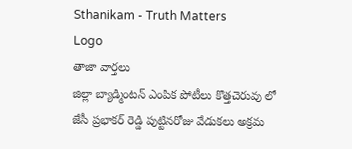Sthanikam - Truth Matters
Logo
తాజా వార్తలు
జిల్లా బ్యాడ్మింటన్ ఎంపిక పోటీలు కొత్తచెరువు లో జేసీ ప్రభాకర్ రెడ్డి పుట్టినరోజు వేడుకలు అక్రమ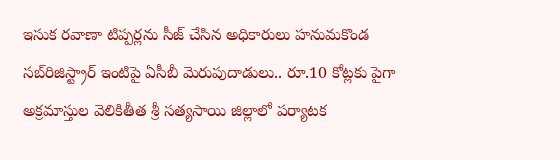ఇసుక రవాణా టిప్పర్లను సీజ్ చేసిన అధికారులు హనుమకొండ సబ్‌రిజిస్ట్రార్ ఇంటిపై ఏసీబీ మెరుపుదాడులు.. రూ.10 కోట్లకు పైగా అక్రమాస్తుల వెలికితీత శ్రీ సత్యసాయి జిల్లాలో పర్యాటక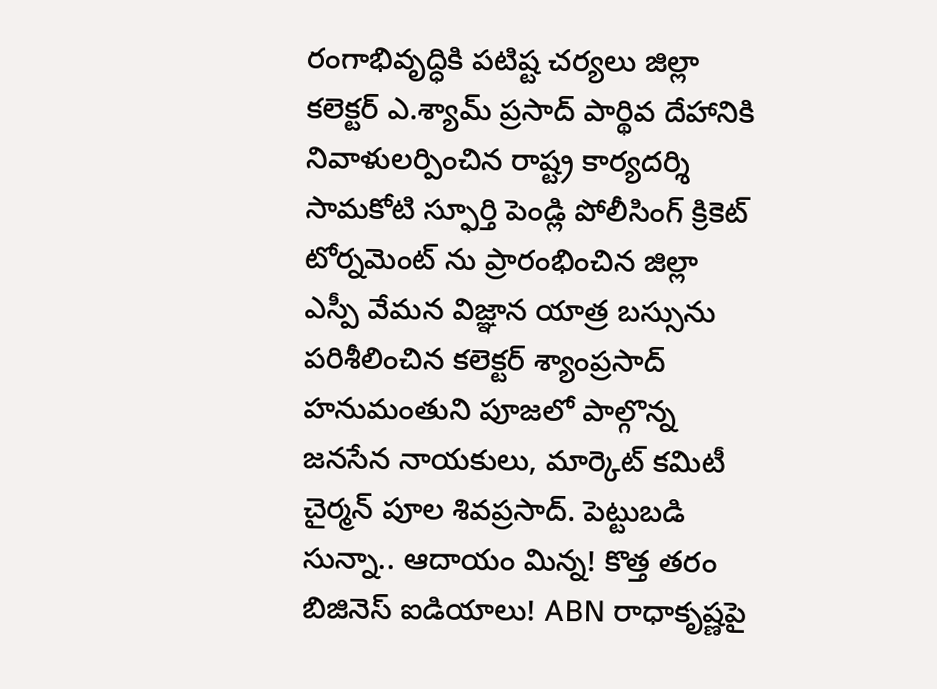రంగాభివృద్ధికి పటిష్ట చర్యలు జిల్లా కలెక్టర్ ఎ.శ్యామ్ ప్రసాద్ పార్థివ దేహానికి నివాళులర్పించిన రాష్ట్ర కార్యదర్శి సామకోటి స్ఫూర్తి పెండ్లి పోలీసింగ్ క్రికెట్ టోర్నమెంట్ ను ప్రారంభించిన జిల్లా ఎస్పీ వేమన విజ్ఞాన యాత్ర బస్సును పరిశీలించిన కలెక్టర్ శ్యాంప్రసాద్ హనుమంతుని పూజలో పాల్గొన్న జనసేన నాయకులు, మార్కెట్ కమిటీ చైర్మన్ పూల శివప్రసాద్. పెట్టుబడి సున్నా.. ఆదాయం మిన్న! కొత్త తరం బిజినెస్ ఐడియాలు! ABN రాధాకృష్ణపై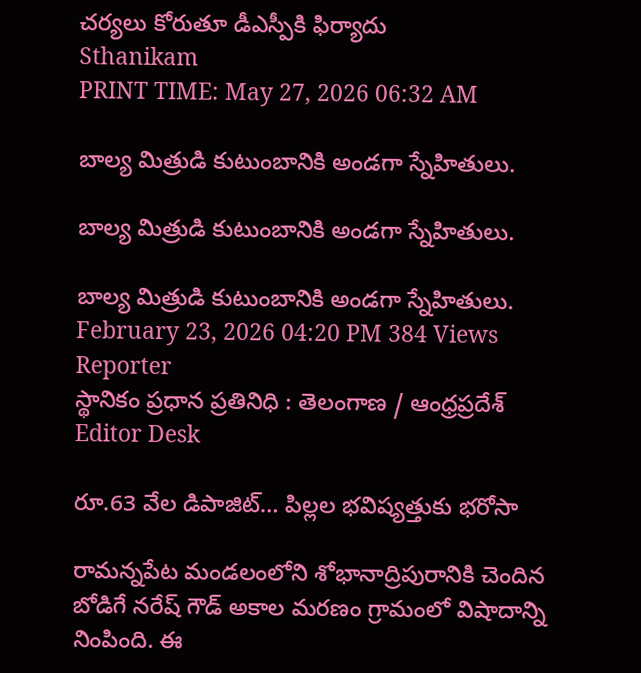చర్యలు కోరుతూ డీఎస్పీకి ఫిర్యాదు
Sthanikam
PRINT TIME: May 27, 2026 06:32 AM

బాల్య మిత్రుడి కుటుంబానికి అండగా స్నేహితులు.

బాల్య మిత్రుడి కుటుంబానికి అండగా స్నేహితులు.

బాల్య మిత్రుడి కుటుంబానికి అండగా స్నేహితులు.
February 23, 2026 04:20 PM 384 Views
Reporter
స్థానికం ప్రధాన ప్రతినిధి : తెలంగాణ / ఆంధ్రప్రదేశ్
Editor Desk

రూ.63 వేల డిపాజిట్… పిల్లల భవిష్యత్తుకు భరోసా

రామన్నపేట మండలంలోని శోభానాద్రిపురానికి చెందిన బోడిగే నరేష్ గౌడ్ అకాల మరణం గ్రామంలో విషాదాన్ని నింపింది. ఈ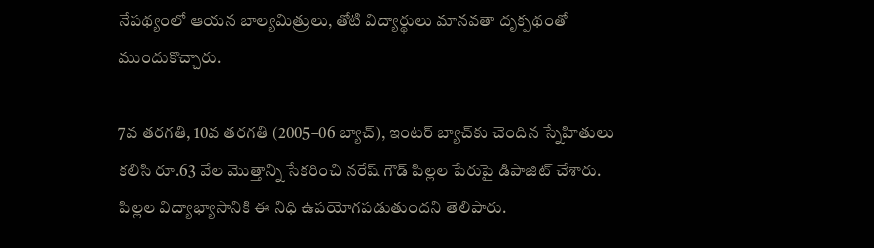నేపథ్యంలో ఆయన బాల్యమిత్రులు, తోటి విద్యార్థులు మానవతా దృక్పథంతో ముందుకొచ్చారు.

7వ తరగతి, 10వ తరగతి (2005–06 బ్యాచ్), ఇంటర్ బ్యాచ్‌కు చెందిన స్నేహితులు కలిసి రూ.63 వేల మొత్తాన్ని సేకరించి నరేష్ గౌడ్ పిల్లల పేరుపై డిపాజిట్ చేశారు. పిల్లల విద్యాభ్యాసానికి ఈ నిధి ఉపయోగపడుతుందని తెలిపారు.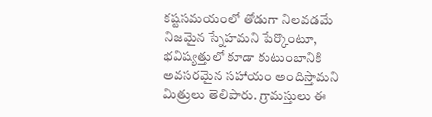కష్టసమయంలో తోడుగా నిలవడమే నిజమైన స్నేహమని పేర్కొంటూ, భవిష్యత్తులో కూడా కుటుంబానికి అవసరమైన సహాయం అందిస్తామని మిత్రులు తెలిపారు. గ్రామస్తులు ఈ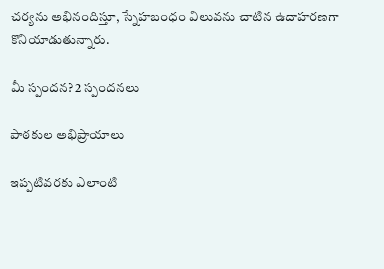చర్యను అభినందిస్తూ, స్నేహబంధం విలువను చాటిన ఉదాహరణగా కొనియాడుతున్నారు.

మీ స్పందన? 2 స్పందనలు

పాఠకుల అభిప్రాయాలు

ఇప్పటివరకు ఎలాంటి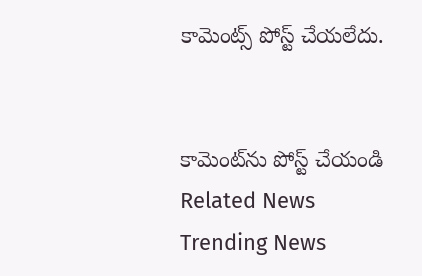కామెంట్స్ పోస్ట్ చేయలేదు.


కామెంట్‌ను పోస్ట్ చేయండి
Related News
Trending News